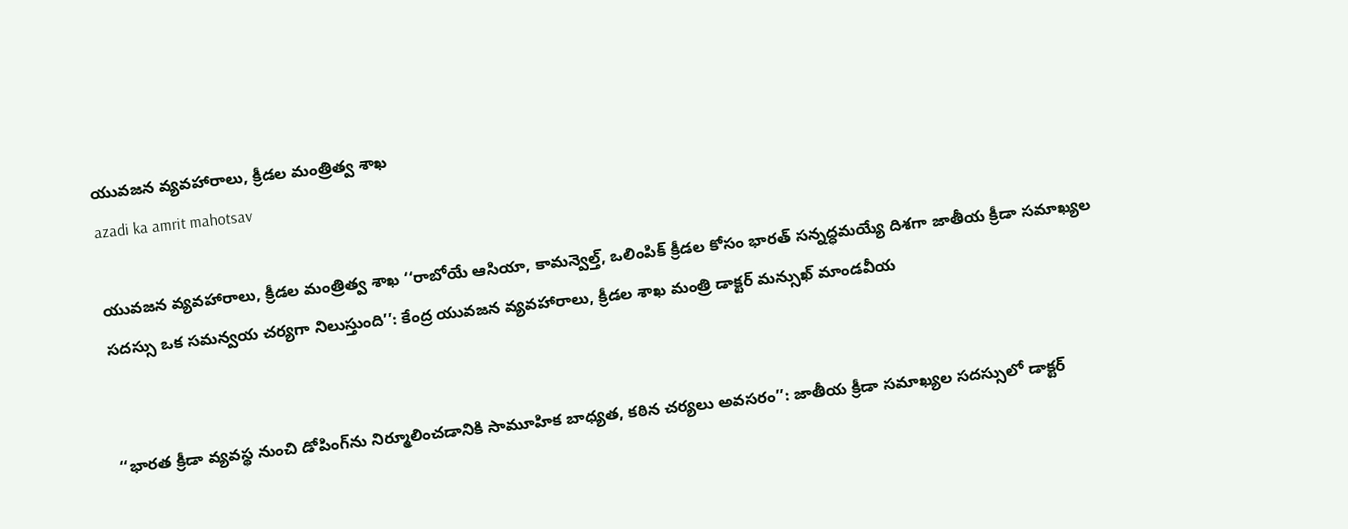యువజన వ్యవహారాలు, క్రీడల మంత్రిత్వ శాఖ
azadi ka amrit mahotsav

యువజన వ్యవహారాలు, క్రీడల మంత్రిత్వ శాఖ ‘‘రాబోయే ఆసియా, కామన్వెల్త్, ఒలింపిక్ క్రీడల కోసం భారత్‌ సన్నద్ధమయ్యే దిశగా జాతీయ క్రీడా సమాఖ్యల సదస్సు ఒక సమన్వయ చర్యగా నిలుస్తుంది’’: కేంద్ర యువజన వ్యవహారాలు, క్రీడల శాఖ మంత్రి డాక్టర్‌ మన్సుఖ్ మాండవీయ


‘‘భారత క్రీడా వ్యవస్థ నుంచి డోపింగ్‌ను నిర్మూలించడానికి సామూహిక బాధ్యత, కఠిన చర్యలు అవసరం’’: జాతీయ క్రీడా సమాఖ్యల సదస్సులో డాక్టర్‌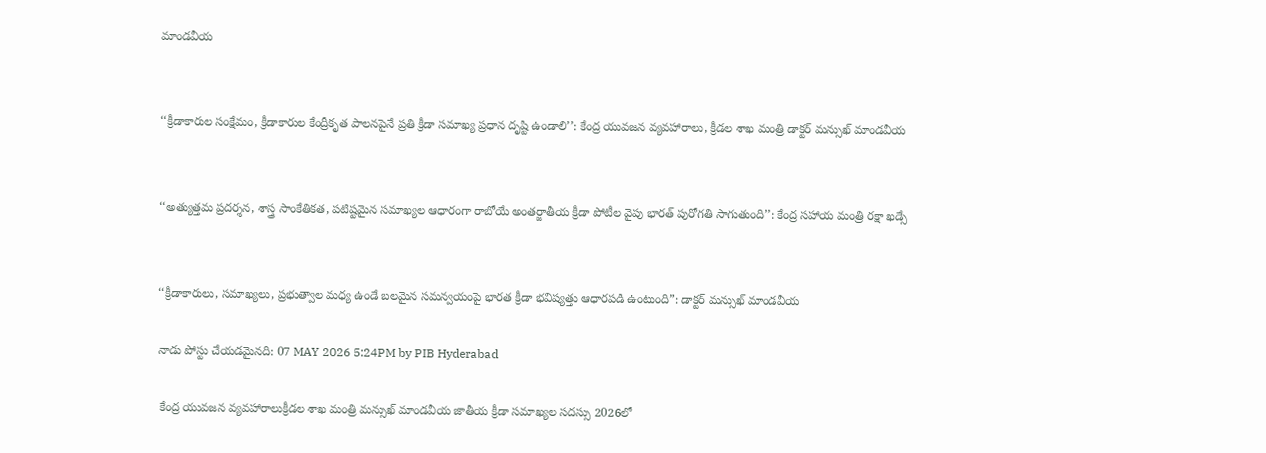మాండవీయ


‘‘క్రీడాకారుల సంక్షేమం, క్రీడాకారుల కేంద్రీకృత పాలనపైనే ప్రతి క్రీడా సమాఖ్య ప్రధాన దృష్టి ఉండాలి’’: కేంద్ర యువజన వ్యవహారాలు, క్రీడల శాఖ మంత్రి డాక్టర్ మన్సుఖ్ మాండవీయ


‘‘అత్యుత్తమ ప్రదర్శన, శాస్త్ర సాంకేతికత, పటిష్టమైన సమాఖ్యల ఆధారంగా రాబోయే అంతర్జాతీయ క్రీడా పోటీల వైపు భారత్ పురోగతి సాగుతుంది’’: కేంద్ర సహాయ మంత్రి రక్షా ఖడ్సే


‘‘క్రీడాకారులు, సమాఖ్యలు, ప్రభుత్వాల మధ్య ఉండే బలమైన సమన్వయంపై భారత క్రీడా భవిష్యత్తు ఆధారపడి ఉంటుంది”: డాక్టర్ మన్సుఖ్ మాండవీయ

నాడు పోస్టు చేయడమైనది: 07 MAY 2026 5:24PM by PIB Hyderabad

 కేంద్ర యువజన వ్యవహారాలుక్రీడల శాఖ మంత్రి మన్సుఖ్ మాండవీయ జాతీయ క్రీడా సమాఖ్యల సదస్సు 2026లో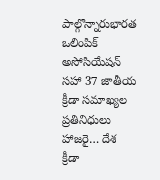పాల్గొన్నారుభారత ఒలింపిక్ అసోసియేషన్ సహా 37 జాతీయ క్రీడా సమాఖ్యల ప్రతినిధులు హాజరై… దేశ క్రీడా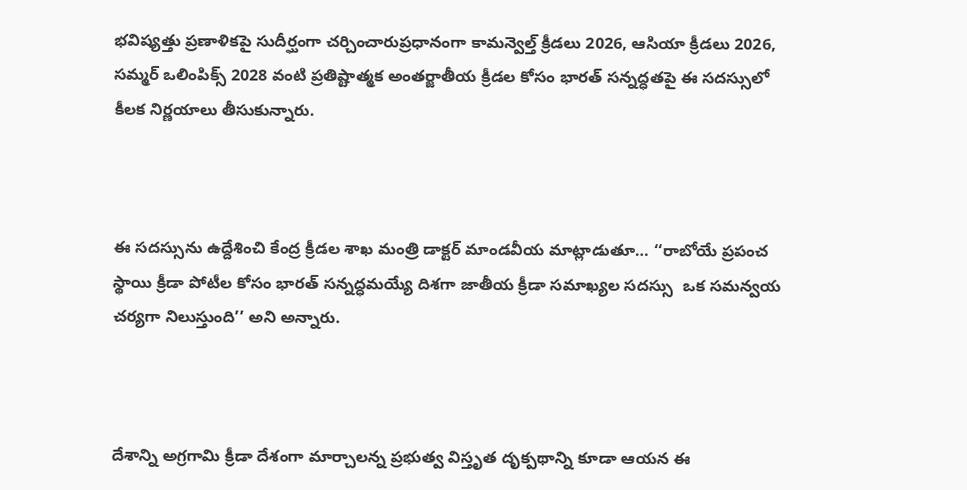భవిష్యత్తు ప్రణాళికపై సుదీర్ఘంగా చర్చించారుప్రధానంగా కామన్వెల్త్ క్రీడలు 2026, ఆసియా క్రీడలు 2026, సమ్మర్ ఒలింపిక్స్ 2028 వంటి ప్రతిష్టాత్మక అంతర్జాతీయ క్రీడల కోసం భారత్ సన్నద్ధతపై ఈ సదస్సులో కీలక నిర్ణయాలు తీసుకున్నారు.



ఈ సదస్సును ఉద్దేశించి కేంద్ర క్రీడల శాఖ మంత్రి డాక్టర్ మాండవీయ మాట్లాడుతూ… ‘‘రాబోయే ప్రపంచ స్థాయి క్రీడా పోటీల కోసం భారత్‌ సన్నద్ధమయ్యే దిశగా జాతీయ క్రీడా సమాఖ్యల సదస్సు  ఒక సమన్వయ చర్యగా నిలుస్తుంది’’ అని అన్నారు.



దేశాన్ని అగ్రగామి క్రీడా దేశంగా మార్చాలన్న ప్రభుత్వ విస్తృత దృక్పథాన్ని కూడా ఆయన ఈ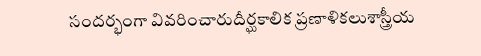సందర్భంగా వివరించారుదీర్ఘకాలిక ప్రణాళికలుశాస్త్రీయ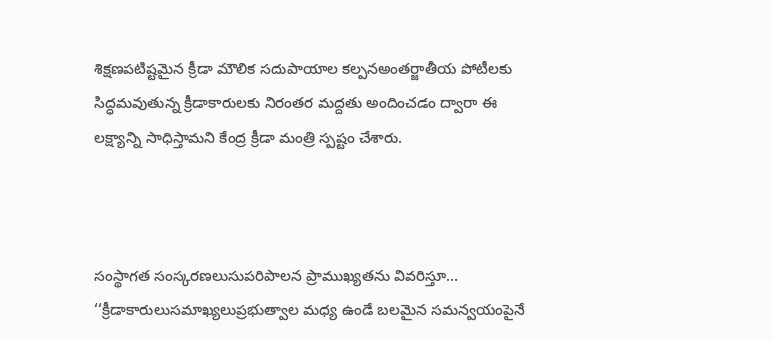శిక్షణపటిష్టమైన క్రీడా మౌలిక సదుపాయాల కల్పనఅంతర్జాతీయ పోటీలకు సిద్ధమవుతున్న క్రీడాకారులకు నిరంతర మద్దతు అందించడం ద్వారా ఈ లక్ష్యాన్ని సాధిస్తామని కేంద్ర క్రీడా మంత్రి స్పష్టం చేశారు.



సంస్థాగత సంస్కరణలుసుపరిపాలన ప్రాముఖ్యతను వివరిస్తూ… ‘‘క్రీడాకారులుసమాఖ్యలుప్రభుత్వాల మధ్య ఉండే బలమైన సమన్వయంపైనే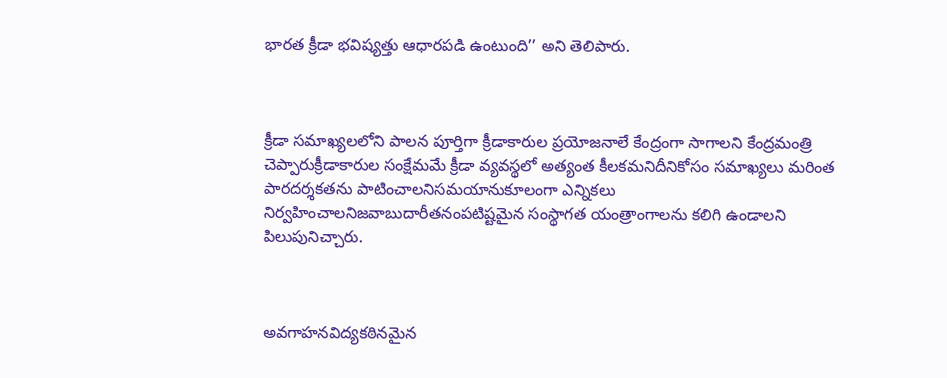భారత క్రీడా భవిష్యత్తు ఆధారపడి ఉంటుంది’’ అని తెలిపారు.



క్రీడా సమాఖ్యలలోని పాలన పూర్తిగా క్రీడాకారుల ప్రయోజనాలే కేంద్రంగా సాగాలని కేంద్రమంత్రి చెప్పారుక్రీడాకారుల సంక్షేమమే క్రీడా వ్యవస్థలో అత్యంత కీలకమనిదీనికోసం సమాఖ్యలు మరింత పారదర్శకతను పాటించాలనిసమయానుకూలంగా ఎన్నికలు నిర్వహించాలనిజవాబుదారీతనంపటిష్టమైన సంస్థాగత యంత్రాంగాలను కలిగి ఉండాలని పిలుపునిచ్చారు.



అవగాహనవిద్యకఠినమైన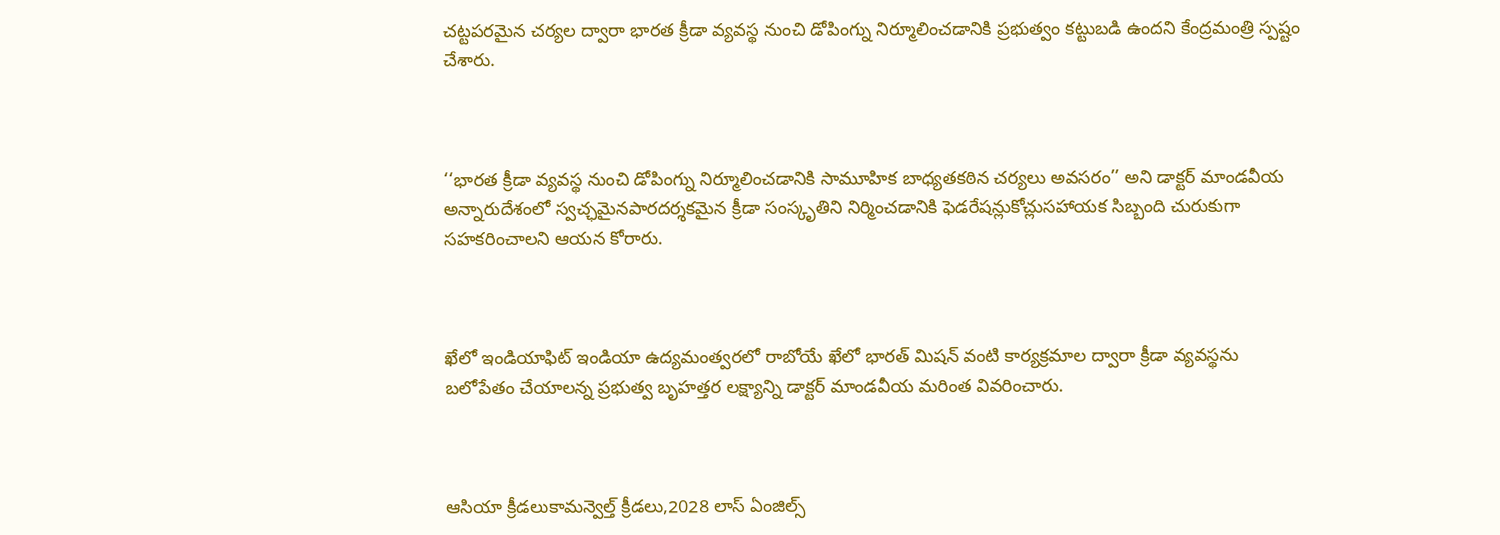చట్టపరమైన చర్యల ద్వారా భారత క్రీడా వ్యవస్థ నుంచి డోపింగ్ను నిర్మూలించడానికి ప్రభుత్వం కట్టుబడి ఉందని కేంద్రమంత్రి స్పష్టం చేశారు.



‘‘భారత క్రీడా వ్యవస్థ నుంచి డోపింగ్ను నిర్మూలించడానికి సామూహిక బాధ్యతకఠిన చర్యలు అవసరం’’ అని డాక్టర్ మాండవీయ అన్నారుదేశంలో స్వచ్ఛమైనపారదర్శకమైన క్రీడా సంస్కృతిని నిర్మించడానికి ఫెడరేషన్లుకోచ్లుసహాయక సిబ్బంది చురుకుగా సహకరించాలని ఆయన కోరారు.



ఖేలో ఇండియాఫిట్ ఇండియా ఉద్యమంత్వరలో రాబోయే ఖేలో భారత్ మిషన్ వంటి కార్యక్రమాల ద్వారా క్రీడా వ్యవస్థను బలోపేతం చేయాలన్న ప్రభుత్వ బృహత్తర లక్ష్యాన్ని డాక్టర్ మాండవీయ మరింత వివరించారు.



ఆసియా క్రీడలుకామన్వెల్త్ క్రీడలు,2028 లాస్ ఏంజిల్స్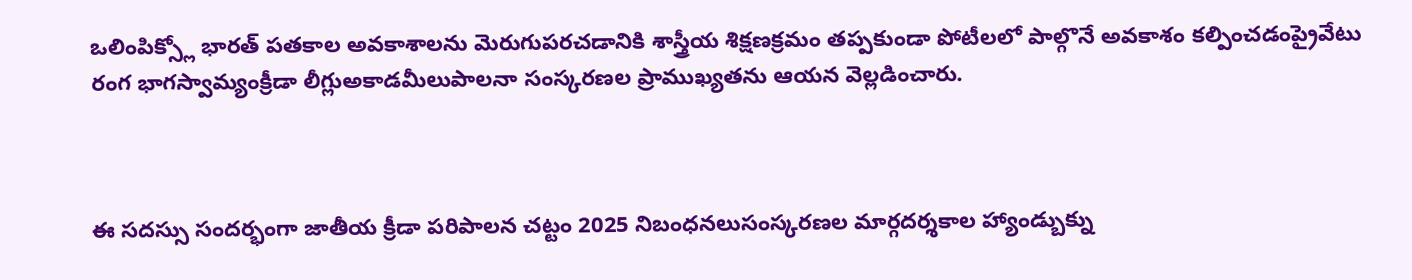ఒలింపిక్స్లో భారత్ పతకాల అవకాశాలను మెరుగుపరచడానికి శాస్త్రీయ శిక్షణక్రమం తప్పకుండా పోటీలలో పాల్గొనే అవకాశం కల్పించడంప్రైవేటు రంగ భాగస్వామ్యంక్రీడా లీగ్లుఅకాడమీలుపాలనా సంస్కరణల ప్రాముఖ్యతను ఆయన వెల్లడించారు.



ఈ సదస్సు సందర్భంగా జాతీయ క్రీడా పరిపాలన చట్టం 2025 నిబంధనలుసంస్కరణల మార్గదర్శకాల హ్యాండ్బుక్ను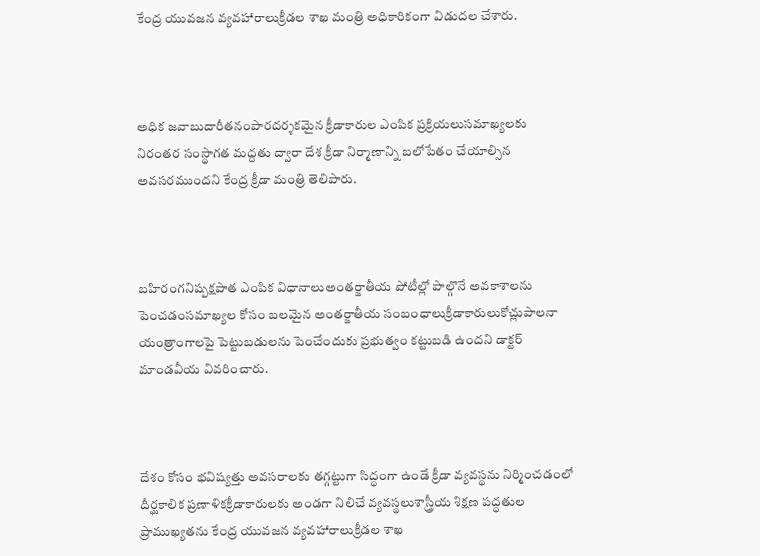కేంద్ర యువజన వ్యవహారాలుక్రీడల శాఖ మంత్రి అధికారికంగా విడుదల చేశారు.



అధిక జవాబుదారీతనంపారదర్శకమైన క్రీడాకారుల ఎంపిక ప్రక్రియలుసమాఖ్యలకు నిరంతర సంస్థాగత మద్దతు ద్వారా దేశ క్రీడా నిర్మాణాన్ని బలోపేతం చేయాల్సిన అవసరముందని కేంద్ర క్రీడా మంత్రి తెలిపారు.



బహిరంగనిష్పక్షపాత ఎంపిక విధానాలుఅంతర్జాతీయ పోటీల్లో పాల్గొనే అవకాశాలను పెంచడంసమాఖ్యల కోసం బలమైన అంతర్జాతీయ సంబంధాలుక్రీడాకారులుకోచ్లుపాలనా యంత్రాంగాలపై పెట్టుబడులను పెంచేందుకు ప్రభుత్వం కట్టుబడి ఉందని డాక్టర్ మాండవీయ వివరించారు.



దేశం కోసం భవిష్యత్తు అవసరాలకు తగ్గట్టుగా సిద్ధంగా ఉండే క్రీడా వ్యవస్థను నిర్మించడంలో దీర్ఘకాలిక ప్రణాళికక్రీడాకారులకు అండగా నిలిచే వ్యవస్థలుశాస్త్రీయ శిక్షణ పద్ధతుల ప్రాముఖ్యతను కేంద్ర యువజన వ్యవహారాలుక్రీడల శాఖ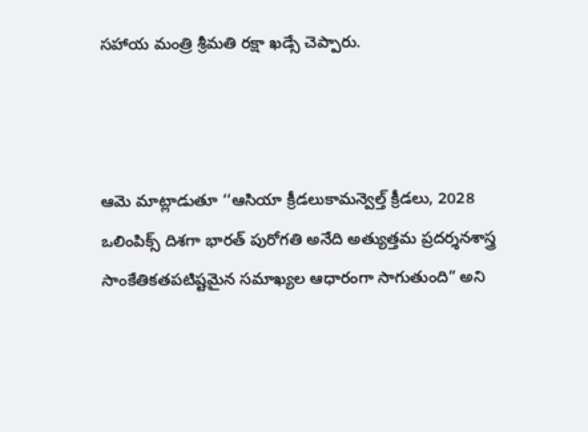సహాయ మంత్రి శ్రీమతి రక్షా ఖడ్సే చెప్పారు.



ఆమె మాట్లాడుతూ ‘‘ఆసియా క్రీడలుకామన్వెల్త్ క్రీడలు, 2028 ఒలింపిక్స్ దిశగా భారత్ పురోగతి అనేది అత్యుత్తమ ప్రదర్శనశాస్త్ర సాంకేతికతపటిష్టమైన సమాఖ్యల ఆధారంగా సాగుతుంది” అని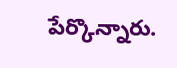పేర్కొన్నారు.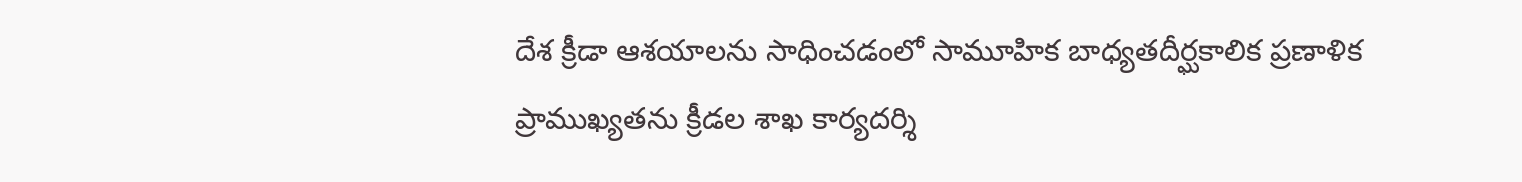దేశ క్రీడా ఆశయాలను సాధించడంలో సామూహిక బాధ్యతదీర్ఘకాలిక ప్రణాళిక ప్రాముఖ్యతను క్రీడల శాఖ కార్యదర్శి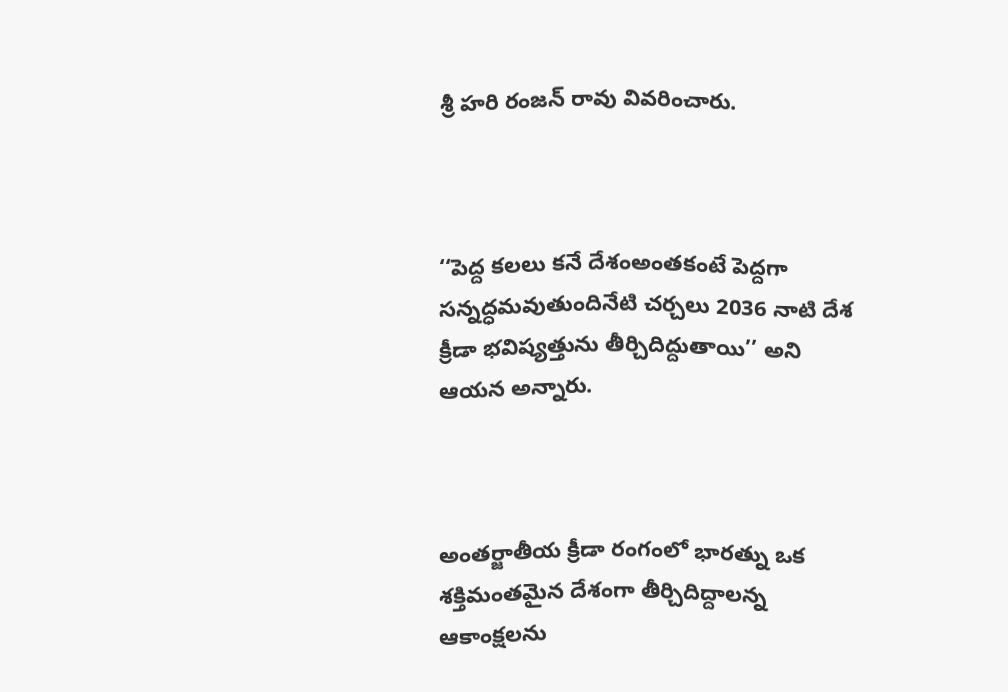శ్రీ హరి రంజన్ రావు వివరించారు.



‘‘పెద్ద కలలు కనే దేశంఅంతకంటే పెద్దగా సన్నద్ధమవుతుందినేటి చర్చలు 2036 నాటి దేశ క్రీడా భవిష్యత్తును తీర్చిదిద్దుతాయి’’ అని ఆయన అన్నారు.



అంతర్జాతీయ క్రీడా రంగంలో భారత్ను ఒక శక్తిమంతమైన దేశంగా తీర్చిదిద్దాలన్న ఆకాంక్షలను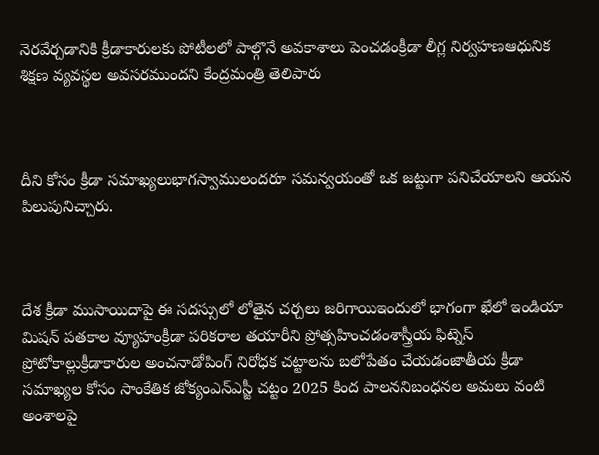నెరవేర్చడానికి క్రీడాకారులకు పోటీలలో పాల్గొనే అవకాశాలు పెంచడంక్రీడా లీగ్ల నిర్వహణఆధునిక శిక్షణ వ్యవస్థల అవసరముందని కేంద్రమంత్రి తెలిపారు



దీని కోసం క్రీడా సమాఖ్యలుభాగస్వాములందరూ సమన్వయంతో ఒక జట్టుగా పనిచేయాలని ఆయన పిలుపునిచ్చారు.



దేశ క్రీడా ముసాయిదాపై ఈ సదస్సులో లోతైన చర్చలు జరిగాయిఇందులో భాగంగా ఖేలో ఇండియా మిషన్ పతకాల వ్యూహంక్రీడా పరికరాల తయారీని ప్రోత్సహించడంశాస్త్రీయ ఫిట్నెస్ ప్రోటోకాల్లుక్రీడాకారుల అంచనాడోపింగ్ నిరోధక చట్టాలను బలోపేతం చేయడంజాతీయ క్రీడా సమాఖ్యల కోసం సాంకేతిక జోక్యంఎన్ఎస్జీ చట్టం 2025 కింద పాలననిబంధనల అమలు వంటి అంశాలపై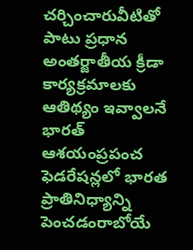చర్చించారువీటితో పాటు ప్రధాన అంతర్జాతీయ క్రీడా కార్యక్రమాలకు ఆతిథ్యం ఇవ్వాలనే భారత్ ఆశయంప్రపంచ ఫెడరేషన్లలో భారత ప్రాతినిధ్యాన్ని పెంచడంరాబోయే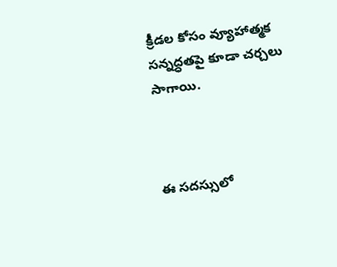క్రీడల కోసం వ్యూహాత్మక సన్నద్ధతపై కూడా చర్చలు సాగాయి.



ఈ సదస్సులో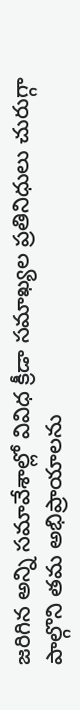జరిగిన అన్ని సమావేశాల్లో వివిధ క్రీడా సమాఖ్యల ప్రతినిధులు చురుగ్గా పాల్గొని తమ అభిప్రాయాలను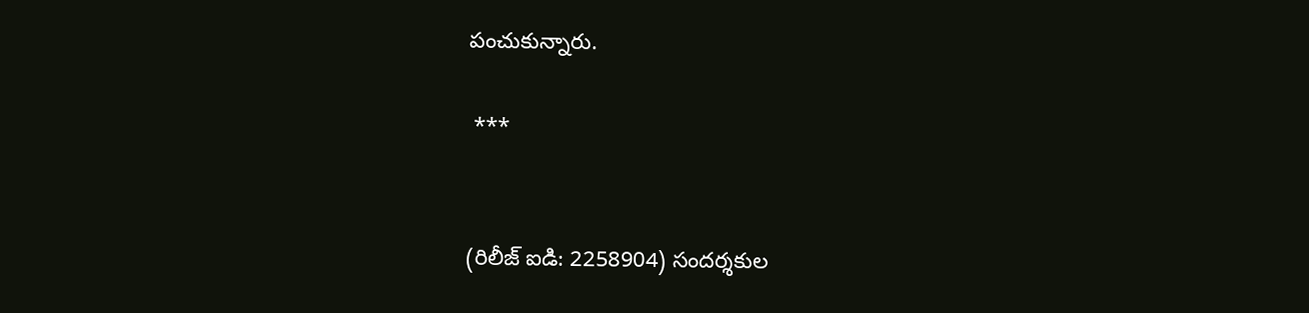పంచుకున్నారు.

 ***


(రిలీజ్ ఐడి: 2258904) సందర్శకుల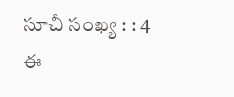సూచీ సంఖ్య : : 4
ఈ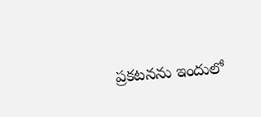ప్రకటనను ఇందులో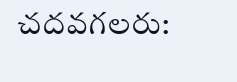చదవగలరు: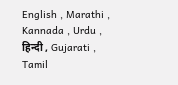English , Marathi , Kannada , Urdu , हिन्दी , Gujarati , Tamil